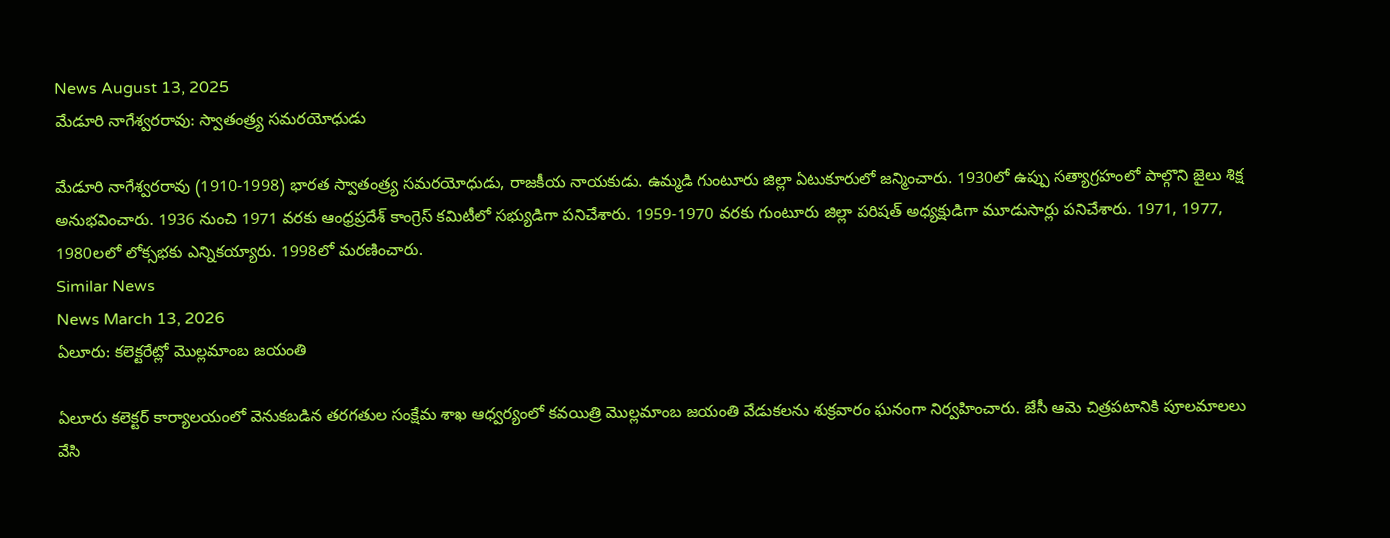News August 13, 2025
మేడూరి నాగేశ్వరరావు: స్వాతంత్ర్య సమరయోధుడు

మేడూరి నాగేశ్వరరావు (1910-1998) భారత స్వాతంత్ర్య సమరయోధుడు, రాజకీయ నాయకుడు. ఉమ్మడి గుంటూరు జిల్లా ఏటుకూరులో జన్మించారు. 1930లో ఉప్పు సత్యాగ్రహంలో పాల్గొని జైలు శిక్ష అనుభవించారు. 1936 నుంచి 1971 వరకు ఆంధ్రప్రదేశ్ కాంగ్రెస్ కమిటీలో సభ్యుడిగా పనిచేశారు. 1959-1970 వరకు గుంటూరు జిల్లా పరిషత్ అధ్యక్షుడిగా మూడుసార్లు పనిచేశారు. 1971, 1977, 1980లలో లోక్సభకు ఎన్నికయ్యారు. 1998లో మరణించారు.
Similar News
News March 13, 2026
ఏలూరు: కలెక్టరేట్లో మొల్లమాంబ జయంతి

ఏలూరు కలెక్టర్ కార్యాలయంలో వెనుకబడిన తరగతుల సంక్షేమ శాఖ ఆధ్వర్యంలో కవయిత్రి మొల్లమాంబ జయంతి వేడుకలను శుక్రవారం ఘనంగా నిర్వహించారు. జేసీ ఆమె చిత్రపటానికి పూలమాలలు వేసి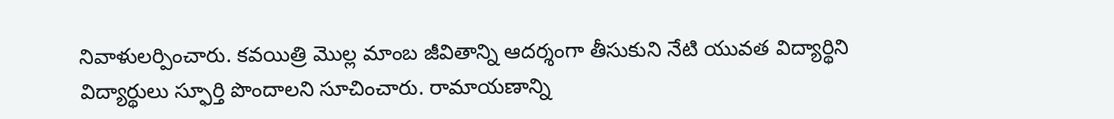నివాళులర్పించారు. కవయిత్రి మొల్ల మాంబ జీవితాన్ని ఆదర్శంగా తీసుకుని నేటి యువత విద్యార్థిని విద్యార్థులు స్ఫూర్తి పొందాలని సూచించారు. రామాయణాన్ని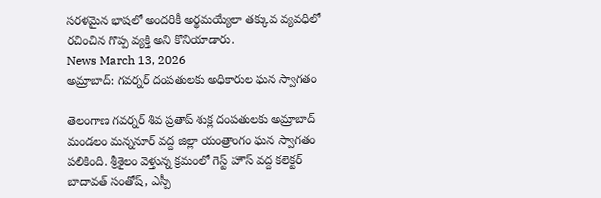సరళమైన భాషలో అందరికీ అర్థమయ్యేలా తక్కువ వ్యవధిలో రచించిన గొప్ప వ్యక్తి అని కొనియాడారు.
News March 13, 2026
అమ్రాబాద్: గవర్నర్ దంపతులకు అధికారుల ఘన స్వాగతం

తెలంగాణ గవర్నర్ శివ ప్రతాప్ శుక్ల దంపతులకు అమ్రాబాద్ మండలం మన్ననూర్ వద్ద జిల్లా యంత్రాంగం ఘన స్వాగతం పలికింది. శ్రీశైలం వెళ్తున్న క్రమంలో గెస్ట్ హౌస్ వద్ద కలెక్టర్ బాదావత్ సంతోష్, ఎస్పీ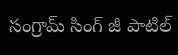సంగ్రామ్ సింగ్ జీ పాటిల్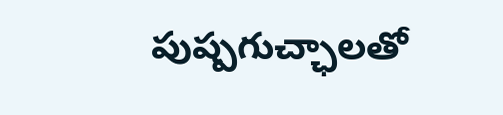పుష్పగుచ్ఛాలతో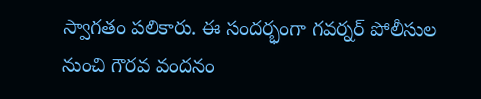స్వాగతం పలికారు. ఈ సందర్భంగా గవర్నర్ పోలీసుల నుంచి గౌరవ వందనం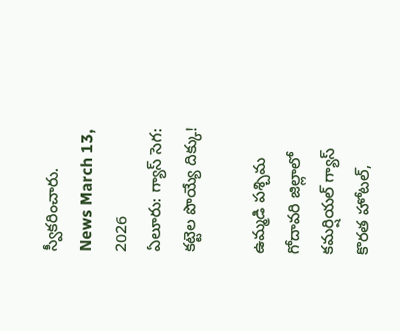స్వీకరించారు.
News March 13, 2026
ఏలూరు: గ్యాస్ సెగ: కట్టెల పొయ్యే దిక్కు!

ఉమ్మడి పశ్చిమ గోదావరి జిల్లాలో కమర్షియల్ గ్యాస్ కొరత హోటల్,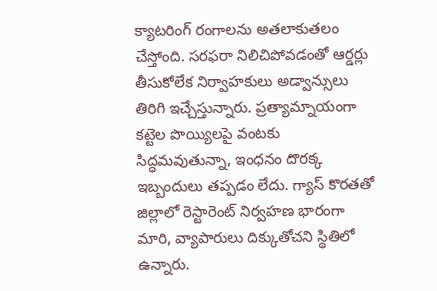క్యాటరింగ్ రంగాలను అతలాకుతలం చేస్తోంది. సరఫరా నిలిచిపోవడంతో ఆర్డర్లు తీసుకోలేక నిర్వాహకులు అడ్వాన్సులు తిరిగి ఇచ్చేస్తున్నారు. ప్రత్యామ్నాయంగా కట్టెల పొయ్యిలపై వంటకు సిద్ధమవుతున్నా, ఇంధనం దొరక్క ఇబ్బందులు తప్పడం లేదు. గ్యాస్ కొరతతో జిల్లాలో రెస్టారెంట్ నిర్వహణ భారంగా మారి, వ్యాపారులు దిక్కుతోచని స్థితిలో ఉన్నారు.